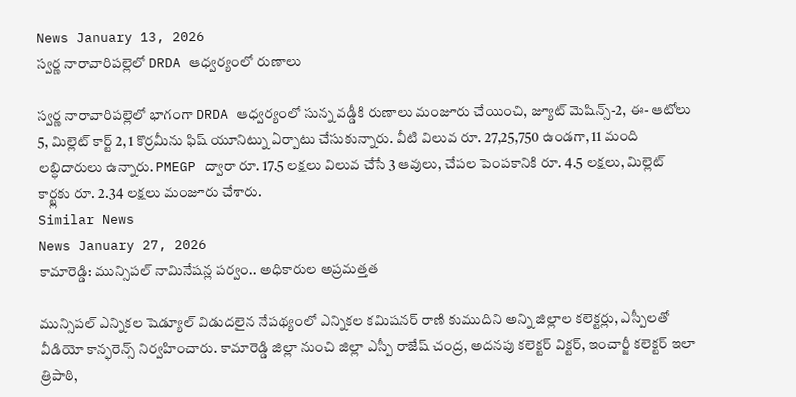News January 13, 2026
స్వర్ణ నారావారిపల్లెలో DRDA ఆధ్వర్యంలో రుణాలు

స్వర్ణ నారావారిపల్లెలో భాగంగా DRDA ఆధ్వర్యంలో సున్న వడ్డీకి రుణాలు మంజూరు చేయించి, జ్యూట్ మెషిన్స్-2, ఈ- ఆటోలు 5, మిల్లెట్ కార్ట్ 2, 1 కొర్రమీను ఫిష్ యూనిట్ను ఏర్పాటు చేసుకున్నారు. వీటి విలువ రూ. 27,25,750 ఉండగా, 11 మంది లబ్ధిదారులు ఉన్నారు. PMEGP ద్వారా రూ. 17.5 లక్షలు విలువ చేసే 3 ఆవులు, చేపల పెంపకానికి రూ. 4.5 లక్షలు, మిల్లెట్ కార్ట్లకు రూ. 2.34 లక్షలు మంజూరు చేశారు.
Similar News
News January 27, 2026
కామారెడ్డి: మున్సిపల్ నామినేషన్ల పర్వం.. అధికారుల అప్రమత్తత

మున్సిపల్ ఎన్నికల షెడ్యూల్ విడుదలైన నేపథ్యంలో ఎన్నికల కమిషనర్ రాణి కుముదిని అన్ని జిల్లాల కలెక్టర్లు, ఎస్పీలతో వీడియో కాన్ఫరెన్స్ నిర్వహించారు. కామారెడ్డి జిల్లా నుంచి జిల్లా ఎస్పీ రాజేష్ చంద్ర, అదనపు కలెక్టర్ విక్టర్, ఇంచార్జీ కలెక్టర్ ఇలా త్రిపాఠి,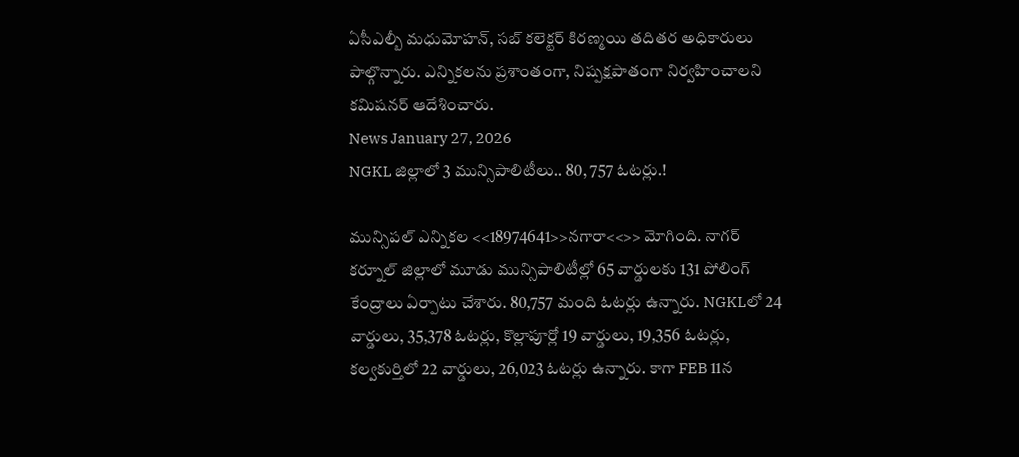ఏసీఎల్బీ మధుమోహన్, సబ్ కలెక్టర్ కిరణ్మయి తదితర అధికారులు పాల్గొన్నారు. ఎన్నికలను ప్రశాంతంగా, నిష్పక్షపాతంగా నిర్వహించాలని కమిషనర్ ఆదేశించారు.
News January 27, 2026
NGKL జిల్లాలో 3 మున్సిపాలిటీలు.. 80, 757 ఓటర్లు.!

మున్సిపల్ ఎన్నికల <<18974641>>నగారా<<>> మోగింది. నాగర్ కర్నూల్ జిల్లాలో మూడు మున్సిపాలిటీల్లో 65 వార్డులకు 131 పోలింగ్ కేంద్రాలు ఏర్పాటు చేశారు. 80,757 మంది ఓటర్లు ఉన్నారు. NGKLలో 24 వార్డులు, 35,378 ఓటర్లు, కొల్లాపూర్లో 19 వార్డులు, 19,356 ఓటర్లు, కల్వకుర్తిలో 22 వార్డులు, 26,023 ఓటర్లు ఉన్నారు. కాగా FEB 11న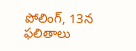పోలింగ్, 13న ఫలితాలు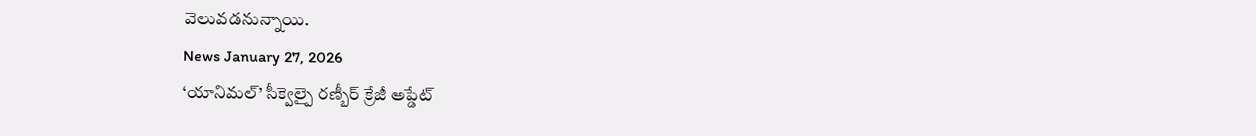వెలువడనున్నాయి.
News January 27, 2026
‘యానిమల్’ సీక్వెల్పై రణ్బీర్ క్రేజీ అప్డేట్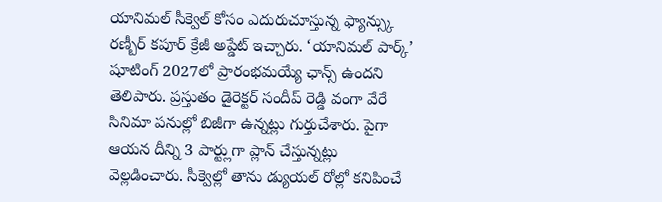యానిమల్ సీక్వెల్ కోసం ఎదురుచూస్తున్న ఫ్యాన్స్కు రణ్బీర్ కపూర్ క్రేజీ అప్డేట్ ఇచ్చారు. ‘యానిమల్ పార్క్’ షూటింగ్ 2027లో ప్రారంభమయ్యే ఛాన్స్ ఉందని తెలిపారు. ప్రస్తుతం డైరెక్టర్ సందీప్ రెడ్డి వంగా వేరే సినిమా పనుల్లో బిజీగా ఉన్నట్లు గుర్తుచేశారు. పైగా ఆయన దీన్ని 3 పార్ట్లుగా ప్లాన్ చేస్తున్నట్లు వెల్లడించారు. సీక్వెల్లో తాను డ్యుయల్ రోల్లో కనిపించే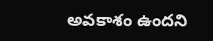అవకాశం ఉందని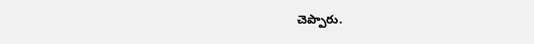చెప్పారు.